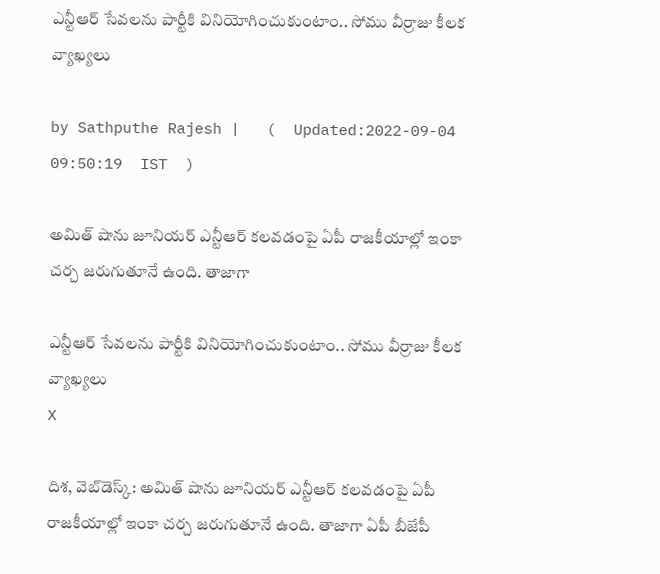ఎన్టీఆర్ సేవలను పార్టీకి వినియోగించుకుంటాం.. సోము వీర్రాజు కీలక వ్యాఖ్యలు

by Sathputhe Rajesh |   (  Updated:2022-09-04 09:50:19  IST  )

అమిత్ షాను జూనియర్ ఎన్టీఆర్ కలవడంపై ఏపీ రాజకీయాల్లో ఇంకా చర్చ జరుగుతూనే ఉంది. తాజాగా

ఎన్టీఆర్ సేవలను పార్టీకి వినియోగించుకుంటాం.. సోము వీర్రాజు కీలక వ్యాఖ్యలు
X

దిశ, వెబ్‌డెస్క్: అమిత్ షాను జూనియర్ ఎన్టీఆర్ కలవడంపై ఏపీ రాజకీయాల్లో ఇంకా చర్చ జరుగుతూనే ఉంది. తాజాగా ఏపీ బీజేపీ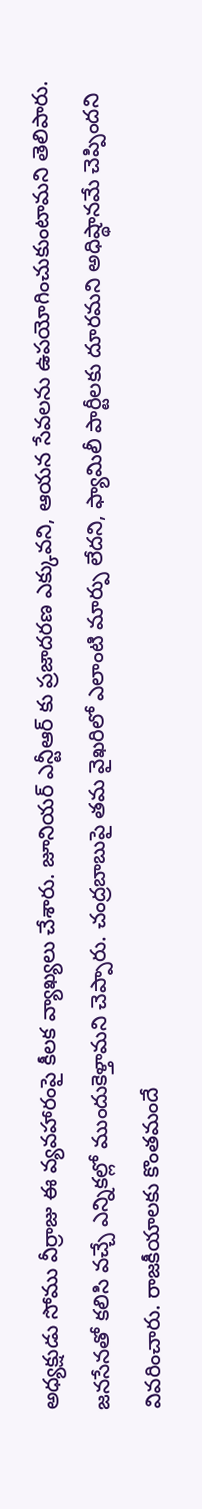అధ్యక్షుడు సోము వీర్రాజు ఈ వ్యవహారంపై కీలక వ్యాఖ్యలు చేశారు. జూనియర్ ఎన్టీఆర్ కు ప్రజాదరణ ఎక్కువని, ఆయన సేవలను ఉపయోగించుకుంటామని తెలిపారు. జనసేనతో కలిసి వచ్చే ఎన్నికల్లో ముందుకెళ్తామని చెప్పారు. చంద్రబాబుపై తమ వైఖరిలో ఎలాంటి మార్పు లేదని, ఫ్యామిలీ పార్టీలకు దూరమని అధిష్థానమే చెప్పిందని వివరించారు. రాజకీయాలకు కొంతమందే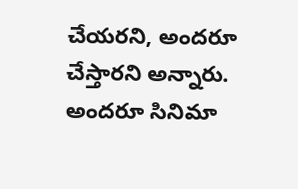చేయరని, అందరూ చేస్తారని అన్నారు. అందరూ సినిమా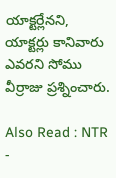యాక్టర్లేనని, యాక్టర్లు కానివారు ఎవరని సోము వీర్రాజు ప్రశ్నించారు.

Also Read : NTR -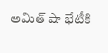అమిత్ షా భేటీకి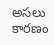అసలు కారణం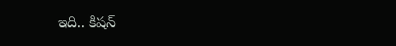ఇది.. కిషన్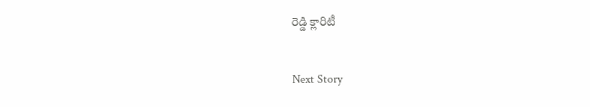రెడ్డి క్లారిటీ

Next Story